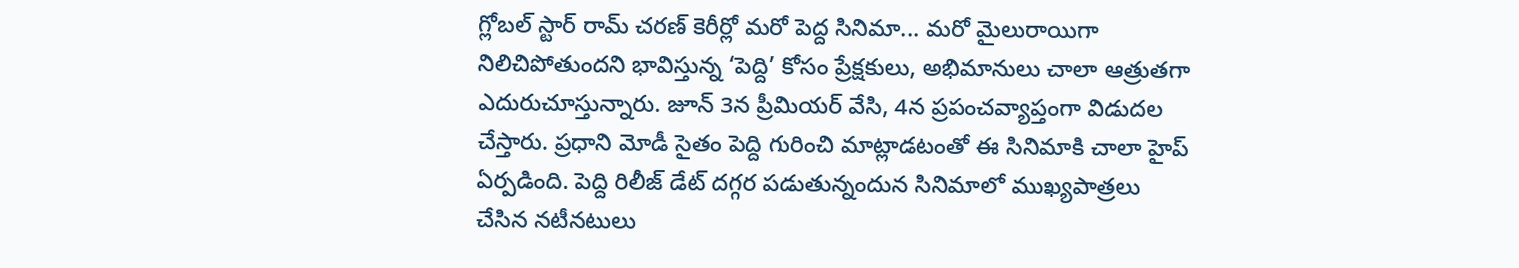గ్లోబల్ స్టార్ రామ్ చరణ్ కెరీర్లో మరో పెద్ద సినిమా... మరో మైలురాయిగా నిలిచిపోతుందని భావిస్తున్న ‘పెద్ది’ కోసం ప్రేక్షకులు, అభిమానులు చాలా ఆత్రుతగా ఎదురుచూస్తున్నారు. జూన్ 3న ప్రీమియర్ వేసి, 4న ప్రపంచవ్యాప్తంగా విడుదల చేస్తారు. ప్రధాని మోడీ సైతం పెద్ది గురించి మాట్లాడటంతో ఈ సినిమాకి చాలా హైప్ ఏర్పడింది. పెద్ది రిలీజ్ డేట్ దగ్గర పడుతున్నందున సినిమాలో ముఖ్యపాత్రలు చేసిన నటీనటులు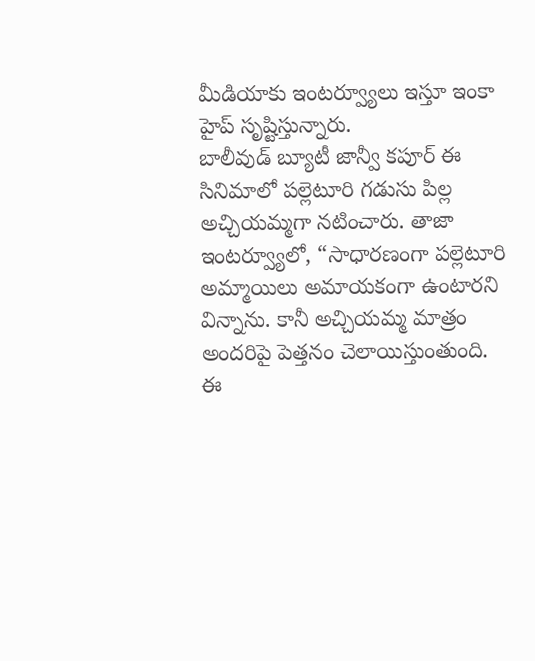మీడియాకు ఇంటర్వ్యూలు ఇస్తూ ఇంకా హైప్ సృష్టిస్తున్నారు.
బాలీవుడ్ బ్యూటీ జాన్వీ కపూర్ ఈ సినిమాలో పల్లెటూరి గడుసు పిల్ల అచ్చియమ్మగా నటించారు. తాజా ఇంటర్వ్యూలో, “సాధారణంగా పల్లెటూరి అమ్మాయిలు అమాయకంగా ఉంటారని విన్నాను. కానీ అచ్చియమ్మ మాత్రం అందరిపై పెత్తనం చెలాయిస్తుంతుంది. ఈ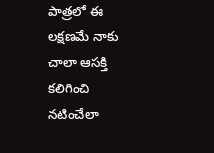పాత్రలో ఈ లక్షణమే నాకు చాలా ఆసక్తి కలిగించి నటించేలా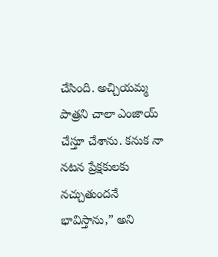చేసింది. అచ్చియమ్మ పాత్రని చాలా ఎంజాయ్ చేస్తూ చేశాను. కనుక నా నటన ప్రేక్షకులకు నచ్చుతుందనే భావిస్తాను,” అని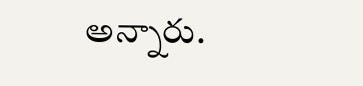అన్నారు.